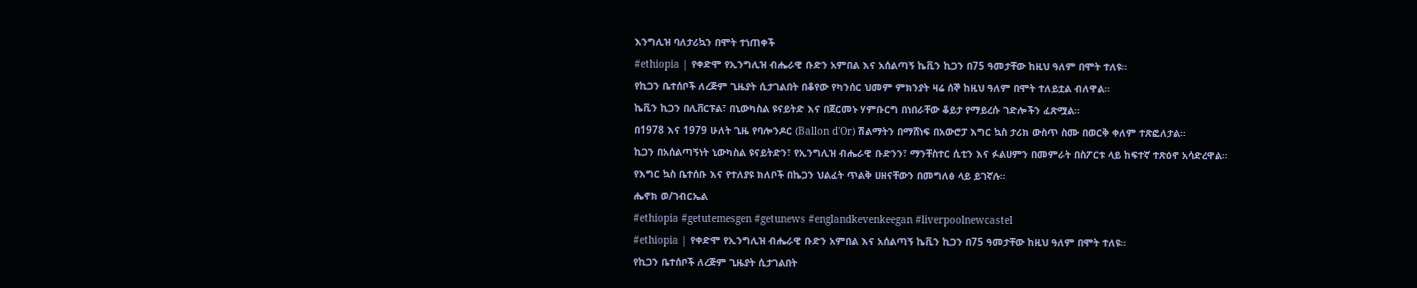እንግሊዝ ባለታሪኳን በሞት ተነጠቀች
#ethiopia | የቀድሞ የኢንግሊዝ ብሔራዊ ቡድን አምበል እና አሰልጣኝ ኬቪን ኪጋን በ75 ዓመታቸው ከዚህ ዓለም በሞት ተለዩ።
የኪጋን ቤተሰቦች ለረጅም ጊዜያት ሲታገልበት በቆየው የካንሰር ህመም ምክንያት ዛሬ ሰኞ ከዚህ ዓለም በሞት ተለይቷል ብለዋል።
ኬቪን ኪጋን በሊቨርፑል፣ በኒውካስል ዩናይትድ እና በጀርመኑ ሃምቡርግ በነበራቸው ቆይታ የማይረሱ ገድሎችን ፈጽሟል።
በ1978 እና 1979 ሁለት ጊዜ የባሎንዶር (Ballon d'Or) ሽልማትን በማሸነፍ በአውሮፓ እግር ኳስ ታሪክ ውስጥ ስሙ በወርቅ ቀለም ተጽፎለታል።
ኪጋን በአሰልጣኝነት ኒውካስል ዩናይትድን፣ የኢንግሊዝ ብሔራዊ ቡድንን፣ ማንቸስተር ሲቲን እና ፉልሀምን በመምራት በስፖርቱ ላይ ከፍተኛ ተጽዕኖ አሳድረዋል።
የእግር ኳስ ቤተሰቡ እና የተለያዩ ክለቦች በኬጋን ህልፈት ጥልቅ ሀዘናቸውን በመግለፅ ላይ ይገኛሉ።
ሔኖክ ወ/ገብርኤል
#ethiopia #getutemesgen #getunews #englandkevenkeegan #liverpoolnewcastel
#ethiopia | የቀድሞ የኢንግሊዝ ብሔራዊ ቡድን አምበል እና አሰልጣኝ ኬቪን ኪጋን በ75 ዓመታቸው ከዚህ ዓለም በሞት ተለዩ።
የኪጋን ቤተሰቦች ለረጅም ጊዜያት ሲታገልበት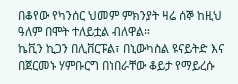በቆየው የካንሰር ህመም ምክንያት ዛሬ ሰኞ ከዚህ ዓለም በሞት ተለይቷል ብለዋል።
ኬቪን ኪጋን በሊቨርፑል፣ በኒውካስል ዩናይትድ እና በጀርመኑ ሃምቡርግ በነበራቸው ቆይታ የማይረሱ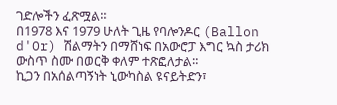ገድሎችን ፈጽሟል።
በ1978 እና 1979 ሁለት ጊዜ የባሎንዶር (Ballon d'Or) ሽልማትን በማሸነፍ በአውሮፓ እግር ኳስ ታሪክ ውስጥ ስሙ በወርቅ ቀለም ተጽፎለታል።
ኪጋን በአሰልጣኝነት ኒውካስል ዩናይትድን፣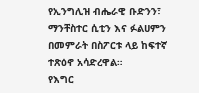የኢንግሊዝ ብሔራዊ ቡድንን፣ ማንቸስተር ሲቲን እና ፉልሀምን በመምራት በስፖርቱ ላይ ከፍተኛ ተጽዕኖ አሳድረዋል።
የእግር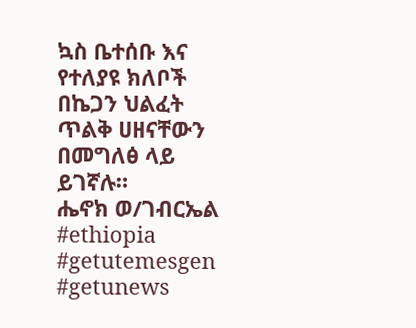ኳስ ቤተሰቡ እና የተለያዩ ክለቦች በኬጋን ህልፈት ጥልቅ ሀዘናቸውን በመግለፅ ላይ ይገኛሉ።
ሔኖክ ወ/ገብርኤል
#ethiopia #getutemesgen #getunews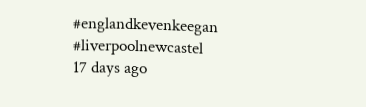#englandkevenkeegan #liverpoolnewcastel
17 days ago